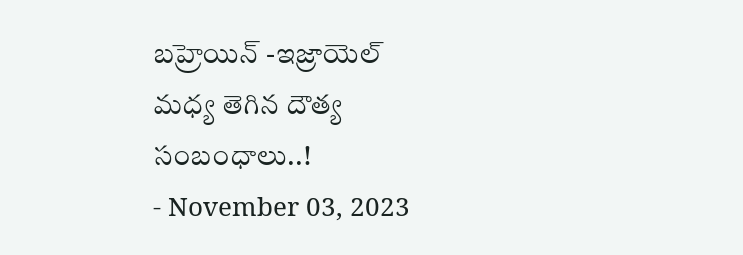బహ్రెయిన్ -ఇజ్రాయెల్ మధ్య తెగిన దౌత్య సంబంధాలు..!
- November 03, 2023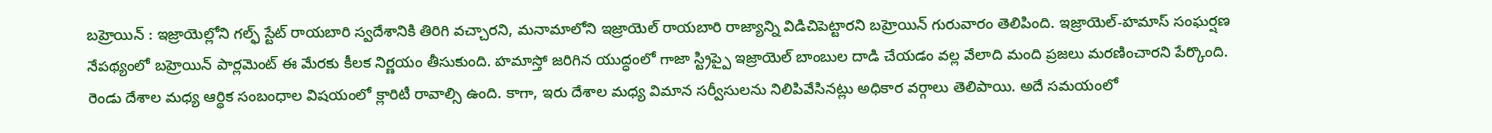బహ్రెయిన్ : ఇజ్రాయెల్లోని గల్ఫ్ స్టేట్ రాయబారి స్వదేశానికి తిరిగి వచ్చారని, మనామాలోని ఇజ్రాయెల్ రాయబారి రాజ్యాన్ని విడిచిపెట్టారని బహ్రెయిన్ గురువారం తెలిపింది. ఇజ్రాయెల్-హమాస్ సంఘర్షణ నేపథ్యంలో బహ్రెయిన్ పార్లమెంట్ ఈ మేరకు కీలక నిర్ణయం తీసుకుంది. హమాస్తో జరిగిన యుద్ధంలో గాజా స్ట్రిప్పై ఇజ్రాయెల్ బాంబుల దాడి చేయడం వల్ల వేలాది మంది ప్రజలు మరణించారని పేర్కొంది. రెండు దేశాల మధ్య ఆర్థిక సంబంధాల విషయంలో క్లారిటీ రావాల్సి ఉంది. కాగా, ఇరు దేశాల మధ్య విమాన సర్వీసులను నిలిపివేసినట్లు అధికార వర్గాలు తెలిపాయి. అదే సమయంలో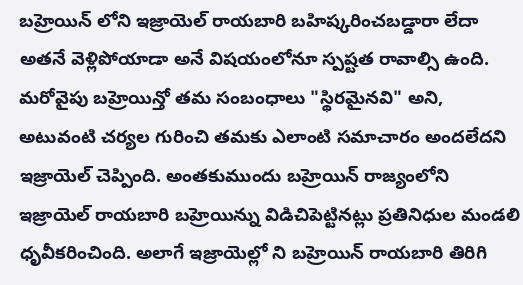బహ్రెయిన్ లోని ఇజ్రాయెల్ రాయబారి బహిష్కరించబడ్డారా లేదా అతనే వెళ్లిపోయాడా అనే విషయంలోనూ స్పష్టత రావాల్సి ఉంది. మరోవైపు బహ్రెయిన్తో తమ సంబంధాలు "స్థిరమైనవి" అని, అటువంటి చర్యల గురించి తమకు ఎలాంటి సమాచారం అందలేదని ఇజ్రాయెల్ చెప్పింది. అంతకుముందు బహ్రెయిన్ రాజ్యంలోని ఇజ్రాయెల్ రాయబారి బహ్రెయిన్ను విడిచిపెట్టినట్లు ప్రతినిధుల మండలి ధృవీకరించింది. అలాగే ఇజ్రాయెల్లో ని బహ్రెయిన్ రాయబారి తిరిగి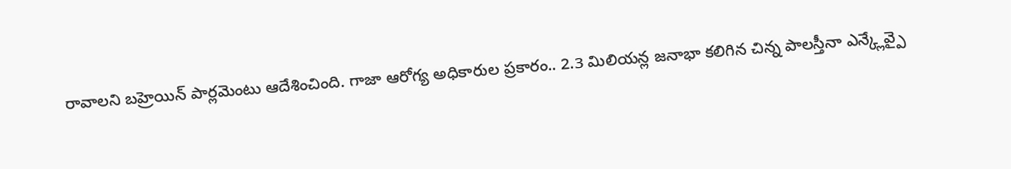రావాలని బహ్రెయిన్ పార్లమెంటు ఆదేశించింది. గాజా ఆరోగ్య అధికారుల ప్రకారం.. 2.3 మిలియన్ల జనాభా కలిగిన చిన్న పాలస్తీనా ఎన్క్లేవ్పై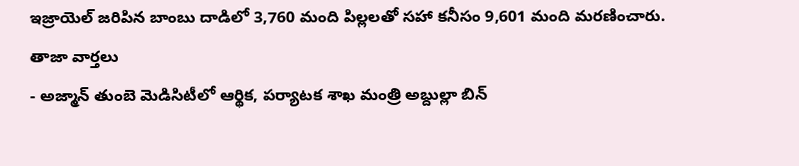ఇజ్రాయెల్ జరిపిన బాంబు దాడిలో 3,760 మంది పిల్లలతో సహా కనీసం 9,601 మంది మరణించారు.
తాజా వార్తలు
- అజ్మాన్ తుంబె మెడిసిటీలో ఆర్థిక, పర్యాటక శాఖ మంత్రి అబ్దుల్లా బిన్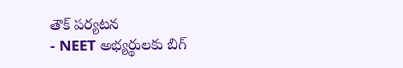తౌక్ పర్యటన
- NEET అభ్యర్థులకు బిగ్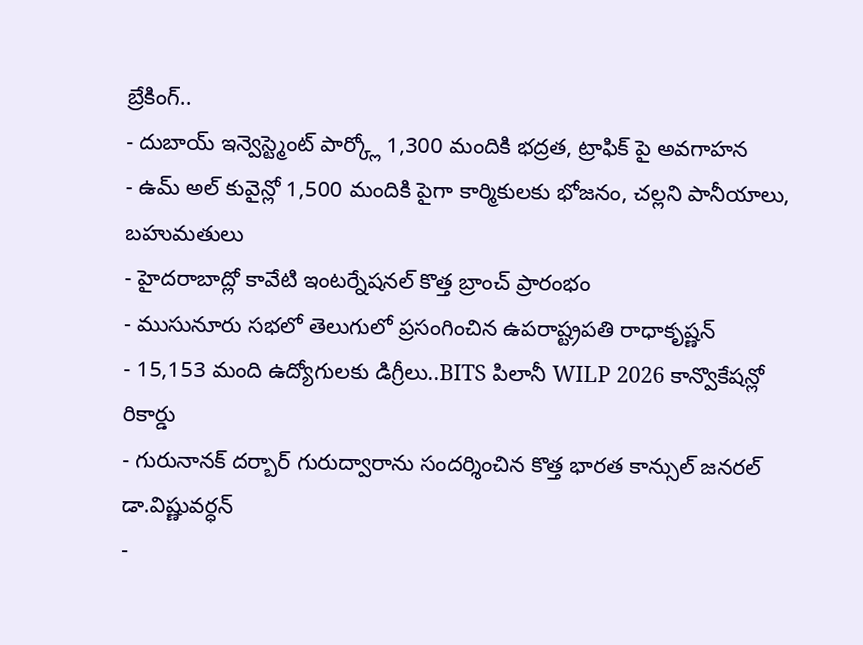బ్రేకింగ్..
- దుబాయ్ ఇన్వెస్ట్మెంట్ పార్క్లో 1,300 మందికి భద్రత, ట్రాఫిక్ పై అవగాహన
- ఉమ్ అల్ కువైన్లో 1,500 మందికి పైగా కార్మికులకు భోజనం, చల్లని పానీయాలు, బహుమతులు
- హైదరాబాద్లో కావేటి ఇంటర్నేషనల్ కొత్త బ్రాంచ్ ప్రారంభం
- ముసునూరు సభలో తెలుగులో ప్రసంగించిన ఉపరాష్ట్రపతి రాధాకృష్ణన్
- 15,153 మంది ఉద్యోగులకు డిగ్రీలు..BITS పిలానీ WILP 2026 కాన్వొకేషన్లో రికార్డు
- గురునానక్ దర్బార్ గురుద్వారాను సందర్శించిన కొత్త భారత కాన్సుల్ జనరల్ డా.విష్ణువర్ధన్
-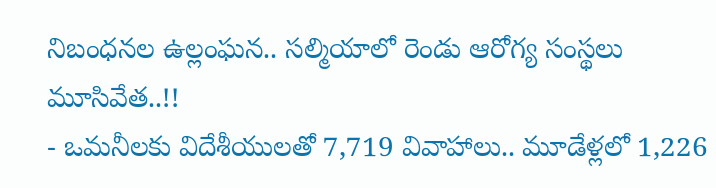నిబంధనల ఉల్లంఘన.. సల్మియాలో రెండు ఆరోగ్య సంస్థలు మూసివేత..!!
- ఒమనీలకు విదేశీయులతో 7,719 వివాహాలు.. మూడేళ్లలో 1,226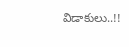విడాకులు..!!